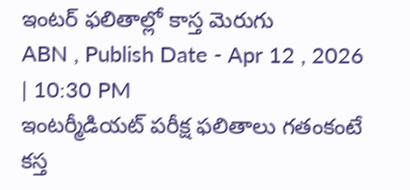ఇంటర్ ఫలితాల్లో కాస్త మెరుగు
ABN , Publish Date - Apr 12 , 2026 | 10:30 PM
ఇంటర్మీడియట్ పరీక్ష ఫలితాలు గతంకంటే కస్త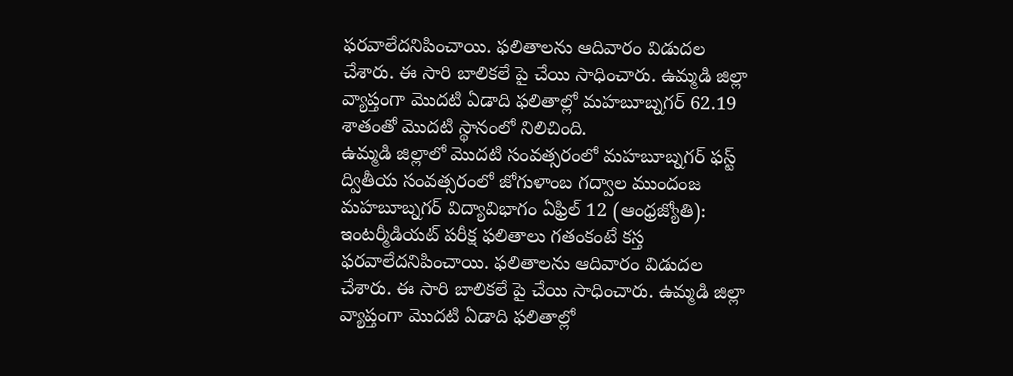ఫరవాలేదనిపించాయి. ఫలితాలను ఆదివారం విడుదల చేశారు. ఈ సారి బాలికలే పై చేయి సాధించారు. ఉమ్మడి జిల్లా వ్యాప్తంగా మొదటి ఏడాది ఫలితాల్లో మహబూబ్నగర్ 62.19 శాతంతో మొదటి స్థానంలో నిలిచింది.
ఉమ్మడి జిల్లాలో మొదటి సంవత్సరంలో మహబూబ్నగర్ ఫస్ట్
ద్వితీయ సంవత్సరంలో జోగుళాంబ గద్వాల ముందంజ
మహబూబ్నగర్ విద్యావిభాగం ఏఫ్రిల్ 12 (ఆంధ్రజ్యోతి): ఇంటర్మీడియట్ పరీక్ష ఫలితాలు గతంకంటే కస్త ఫరవాలేదనిపించాయి. ఫలితాలను ఆదివారం విడుదల చేశారు. ఈ సారి బాలికలే పై చేయి సాధించారు. ఉమ్మడి జిల్లా వ్యాప్తంగా మొదటి ఏడాది ఫలితాల్లో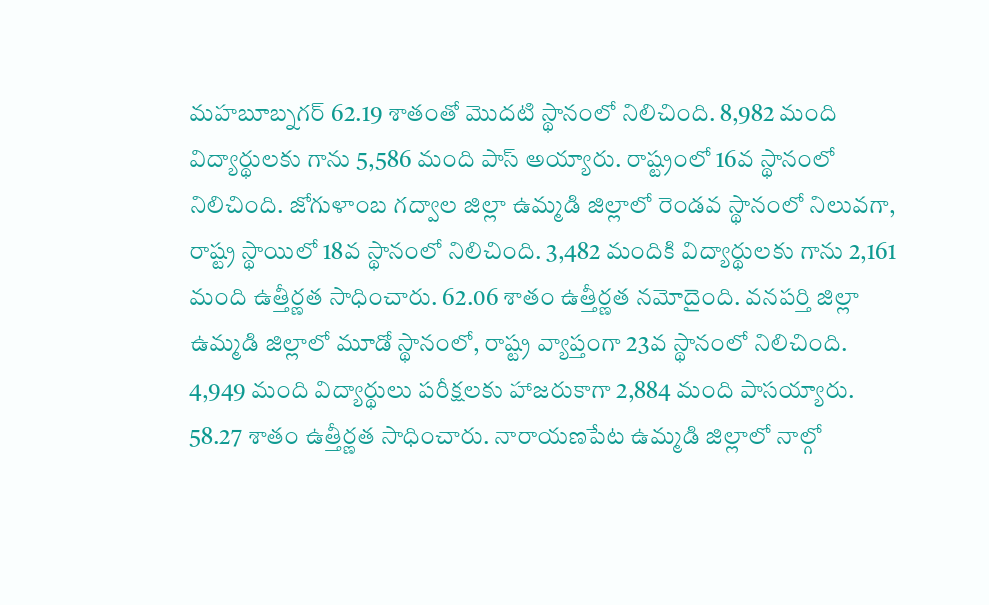మహబూబ్నగర్ 62.19 శాతంతో మొదటి స్థానంలో నిలిచింది. 8,982 మంది విద్యార్థులకు గాను 5,586 మంది పాస్ అయ్యారు. రాష్ట్రంలో 16వ స్థానంలో నిలిచింది. జోగుళాంబ గద్వాల జిల్లా ఉమ్మడి జిల్లాలో రెండవ స్థానంలో నిలువగా, రాష్ట్ర స్థాయిలో 18వ స్థానంలో నిలిచింది. 3,482 మందికి విద్యార్థులకు గాను 2,161 మంది ఉత్తీర్ణత సాధించారు. 62.06 శాతం ఉత్తీర్ణత నమోదైంది. వనపర్తి జిల్లా ఉమ్మడి జిల్లాలో మూడో స్థానంలో, రాష్ట్ర వ్యాప్తంగా 23వ స్థానంలో నిలిచింది. 4,949 మంది విద్యార్థులు పరీక్షలకు హాజరుకాగా 2,884 మంది పాసయ్యారు. 58.27 శాతం ఉత్తీర్ణత సాధించారు. నారాయణపేట ఉమ్మడి జిల్లాలో నాల్గో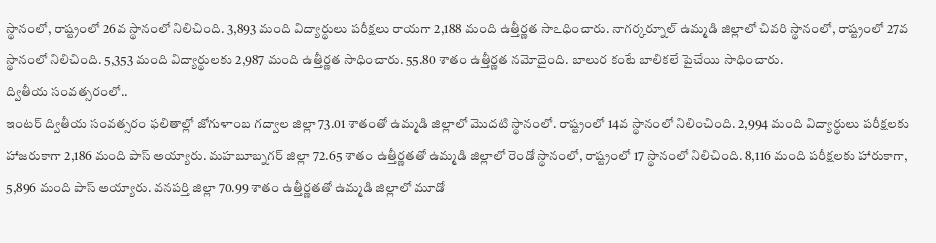స్థానంలో, రాష్ట్రంలో 26వ స్థానంలో నిలిచింది. 3,893 మంది విద్యార్థులు పరీక్షలు రాయగా 2,188 మంది ఉత్తీర్ణత సాఽధించారు. నాగర్కర్నూల్ ఉమ్మడి జిల్లాలో చివరి స్థానంలో, రాష్ట్రంలో 27వ స్థానంలో నిలిచింది. 5,353 మంది విద్యార్థులకు 2,987 మంది ఉత్తీర్ణత సాధించారు. 55.80 శాతం ఉత్తీర్ణత నమోదైంది. బాలుర కంటే బాలికలే పైచేయి సాధించారు.
ద్వితీయ సంవత్సరంలో..
ఇంటర్ ద్వితీయ సంవత్సరం ఫలితాల్లో జోగుళాంబ గద్వాల జిల్లా 73.01 శాతంతో ఉమ్మడి జిల్లాలో మొదటి స్థానంలో. రాష్ట్రంలో 14వ స్థానంలో నిలించింది. 2,994 మంది విద్యార్థులు పరీక్షలకు హాజరుకాగా 2,186 మంది పాస్ అయ్యారు. మహబూబ్నగర్ జిల్లా 72.65 శాతం ఉత్తీర్ణతతో ఉమ్మడి జిల్లాలో రెండో స్థానంలో, రాష్ట్రంలో 17 స్థానంలో నిలిచింది. 8,116 మంది పరీక్షలకు హారుకాగా, 5,896 మంది పాస్ అయ్యారు. వనపర్తి జిల్లా 70.99 శాతం ఉత్తీర్ణతతో ఉమ్మడి జిల్లాలో మూడో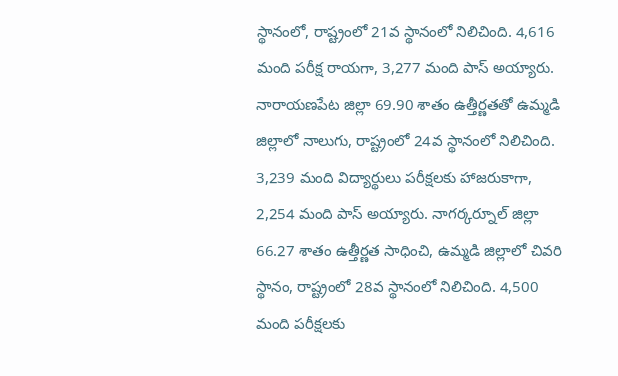స్థానంలో, రాష్ట్రంలో 21వ స్థానంలో నిలిచింది. 4,616 మంది పరీక్ష రాయగా, 3,277 మంది పాస్ అయ్యారు. నారాయణపేట జిల్లా 69.90 శాతం ఉత్తీర్ణతతో ఉమ్మడి జిల్లాలో నాలుగు, రాష్ట్రంలో 24వ స్థానంలో నిలిచింది. 3,239 మంది విద్యార్థులు పరీక్షలకు హాజరుకాగా, 2,254 మంది పాస్ అయ్యారు. నాగర్కర్నూల్ జిల్లా 66.27 శాతం ఉత్తీర్ణత సాధించి, ఉమ్మడి జిల్లాలో చివరి స్థానం, రాష్ట్రంలో 28వ స్థానంలో నిలిచింది. 4,500 మంది పరీక్షలకు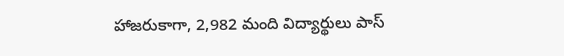హాజరుకాగా, 2,982 మంది విద్యార్థులు పాస్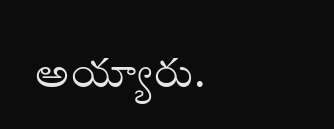అయ్యారు.